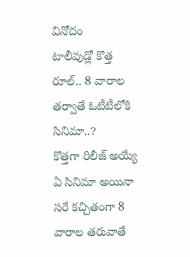వినోదం
టాలీవుడ్లో కొత్త రూల్.. 8 వారాల తర్వాతే ఓటీటీలోకి సినిమా..?
కొత్తగా రిలీజ్ అయ్యే ఏ సినిమా అయినా సరే కచ్చితంగా 8 వారాల తరువాతే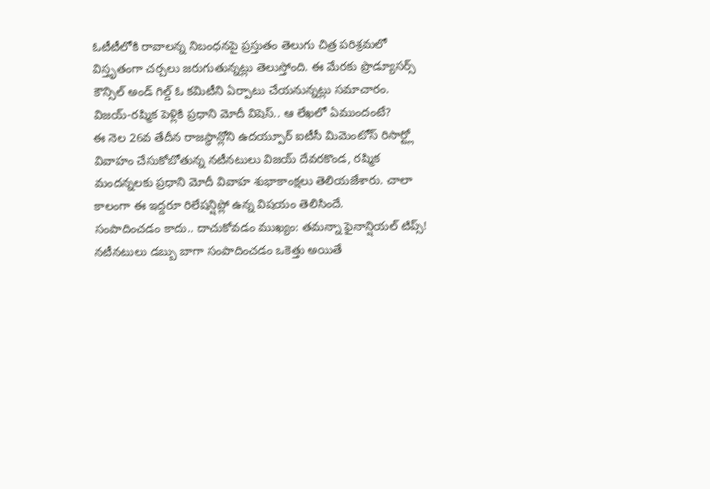ఓటీటీలోకి రావాలన్న నిబంధనపై ప్రస్తుతం తెలుగు చిత్ర పరిశ్రమలో విస్తృతంగా చర్చలు జరుగుతున్నట్లు తెలుస్తోంది. ఈ మేరకు ప్రొడ్యూసర్స్ కౌన్సిల్ అండ్ గిల్డ్ ఓ కమిటీని ఏర్పాటు చేయనున్నట్లు సమాచారం.
విజయ్-రష్మిక పెళ్లికి ప్రధాని మోదీ విషెస్.. ఆ లేఖలో ఏముందంటే?
ఈ నెల 26వ తేదీన రాజస్థాన్లోని ఉదయ్పూర్ ఐటీసీ మిమెంటోస్ రిసార్ట్లో వివాహం చేసుకోబోతున్న నటీనటులు విజయ్ దేవరకొండ, రష్మిక మందన్నలకు ప్రధాని మోదీ వివాహ శుభాకాంక్షలు తెలియజేశారు. చాలా కాలంగా ఈ ఇద్దరూ రిలేషన్షిప్లో ఉన్న విషయం తెలిసిందే.
సంపాదించడం కాదు.. దాచుకోవడం ముఖ్యం: తమన్నా ఫైనాన్షియల్ టిప్స్!
నటీనటులు డబ్బు బాగా సంపాదించడం ఒకెత్తు అయితే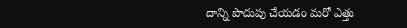దాన్ని పొదుపు చేయడం మరో ఎత్తు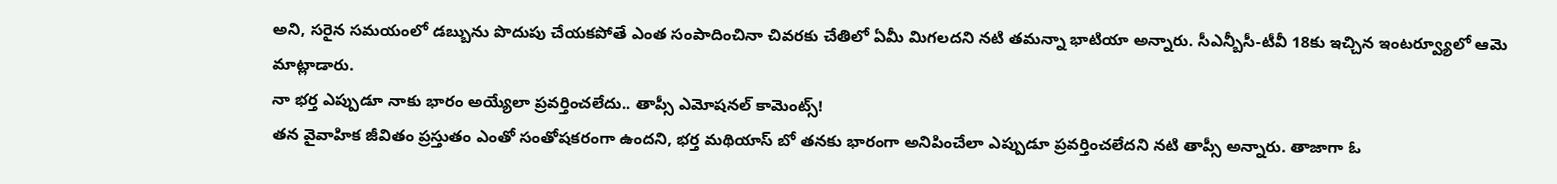అని, సరైన సమయంలో డబ్బును పొదుపు చేయకపోతే ఎంత సంపాదించినా చివరకు చేతిలో ఏమీ మిగలదని నటి తమన్నా భాటియా అన్నారు. సీఎన్బీసీ-టీవీ 18కు ఇచ్చిన ఇంటర్వ్యూలో ఆమె మాట్లాడారు.
నా భర్త ఎప్పుడూ నాకు భారం అయ్యేలా ప్రవర్తించలేదు.. తాప్సీ ఎమోషనల్ కామెంట్స్!
తన వైవాహిక జీవితం ప్రస్తుతం ఎంతో సంతోషకరంగా ఉందని, భర్త మథియాస్ బో తనకు భారంగా అనిపించేలా ఎప్పుడూ ప్రవర్తించలేదని నటి తాప్సీ అన్నారు. తాజాగా ఓ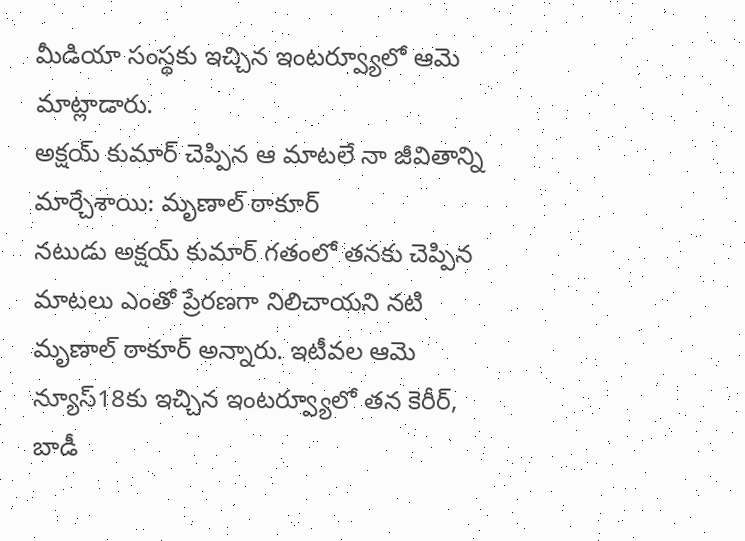మీడియా సంస్థకు ఇచ్చిన ఇంటర్వ్యూలో ఆమె మాట్లాడారు.
అక్షయ్ కుమార్ చెప్పిన ఆ మాటలే నా జీవితాన్ని మార్చేశాయి: మృణాల్ ఠాకూర్
నటుడు అక్షయ్ కుమార్ గతంలో తనకు చెప్పిన మాటలు ఎంతో ప్రేరణగా నిలిచాయని నటి మృణాల్ ఠాకూర్ అన్నారు. ఇటీవల ఆమె న్యూస్18కు ఇచ్చిన ఇంటర్వ్యూలో తన కెరీర్, బాడీ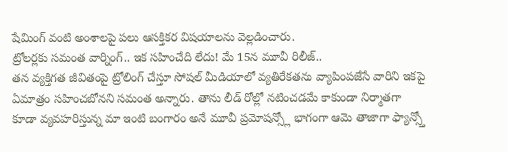షేమింగ్ వంటి అంశాలపై పలు ఆసక్తికర విషయాలను వెల్లడించారు.
ట్రోలర్లకు సమంత వార్నింగ్.. ఇక సహించేది లేదు! మే 15న మూవీ రిలీజ్..
తన వ్యక్తిగత జీవితంపై ట్రోలింగ్ చేస్తూ సోషల్ మీడియాలో వ్యతిరేకతను వ్యాపింపజేసే వారిని ఇకపై ఏమాత్రం సహించబోనని సమంత అన్నారు. తాను లీడ్ రోల్లో నటించడమే కాకుండా నిర్మాతగా కూడా వ్యవహరిస్తున్న మా ఇంటి బంగారం అనే మూవీ ప్రమోషన్స్లో భాగంగా ఆమె తాజాగా ఫ్యాన్స్తో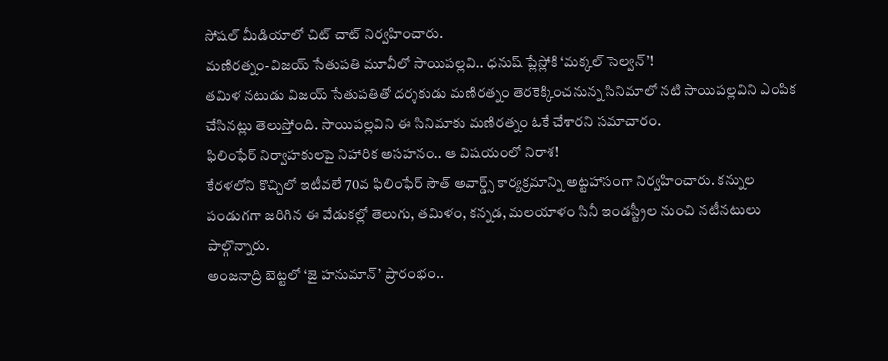సోషల్ మీడియాలో చిట్ చాట్ నిర్వహించారు.
మణిరత్నం-విజయ్ సేతుపతి మూవీలో సాయిపల్లవి.. ధనుష్ ప్లేస్లోకి ‘మక్కల్ సెల్వన్’!
తమిళ నటుడు విజయ్ సేతుపతితో దర్శకుడు మణిరత్నం తెరకెక్కించనున్న సినిమాలో నటి సాయిపల్లవిని ఎంపిక చేసినట్లు తెలుస్తోంది. సాయిపల్లవిని ఈ సినిమాకు మణిరత్నం ఓకే చేశారని సమాచారం.
ఫిలింఫేర్ నిర్వాహకులపై నిహారిక అసహనం.. ఆ విషయంలో నిరాశ!
కేరళలోని కొచ్చిలో ఇటీవలే 70వ ఫిలింఫేర్ సౌత్ అవార్డ్స్ కార్యక్రమాన్ని అట్టహాసంగా నిర్వహించారు. కన్నుల పండుగగా జరిగిన ఈ వేడుకల్లో తెలుగు, తమిళం, కన్నడ, మలయాళం సినీ ఇండస్ట్రీల నుంచి నటీనటులు పాల్గొన్నారు.
అంజనాద్రి బెట్టలో ‘జై హనుమాన్’ ప్రారంభం..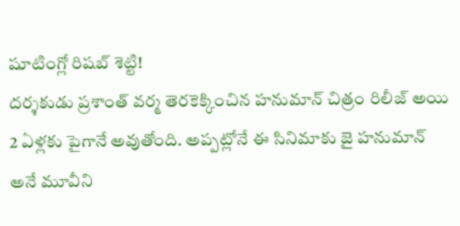షూటింగ్లో రిషబ్ శెట్టి!
దర్శకుడు ప్రశాంత్ వర్మ తెరకెక్కించిన హనుమాన్ చిత్రం రిలీజ్ అయి 2 ఏళ్లకు పైగానే అవుతోంది. అప్పట్లోనే ఈ సినిమాకు జై హనుమాన్ అనే మూవీని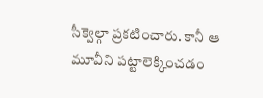సీక్వెల్గా ప్రకటించారు. కానీ ఆ మూవీని పట్టాలెక్కించడం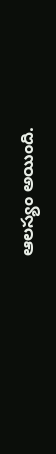ఆలస్యం అయింది.